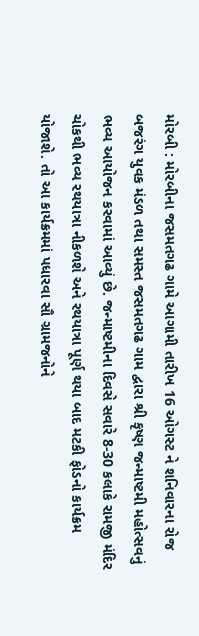મોરબી : મોરબીના જસમતગઢ ગામે આગામી તારીખ 16 ઓગસ્ટ ને શનિવારના રોજ બજરંગ યુવક મંડળ તથા સમસ્ત જસમતગઢ ગામ દ્વારા શ્રી કૃષ્ણ જન્માષ્ટમી મહોત્સવનું ભવ્ય આયોજન કરવામાં આવ્યું છે. જન્માષ્ટમીના દિવસે સવારે 8-30 કલાકે રામજી મંદિર ચોકથી ભવ્ય રથયાત્રા નીકળશે અને રથયાત્રા પૂર્ણ થયા બાદ મટકી ફોડનો કાર્યક્રમ યોજાશે. તો આ કાર્યક્રમમાં પધારવા સૌ ગ્રામજનોને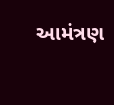આમંત્રણ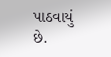પાઠવાયું છે.